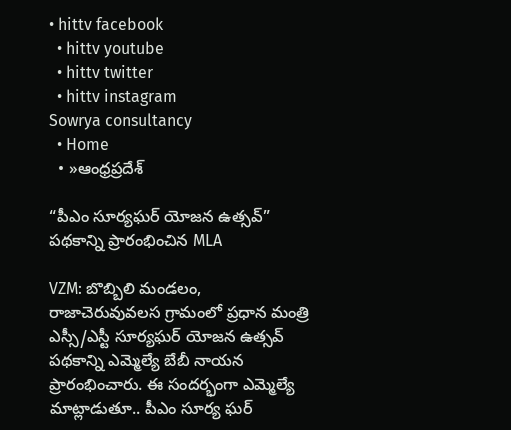• hittv facebook
  • hittv youtube
  • hittv twitter
  • hittv instagram
Sowrya consultancy
  • Home
  • »ఆంధ్రప్రదేశ్

“పీఎం సూర్యఘర్ యోజన ఉత్సవ్” పథకాన్ని ప్రారంభించిన MLA

VZM: బొబ్బిలి మండలం, రాజాచెరువువలస గ్రామంలో ప్రధాన మంత్రి ఎస్సీ/ఎస్టీ సూర్యఘర్ యోజన ఉత్సవ్ పథకాన్ని ఎమ్మెల్యే బేబీ నాయన ప్రారంభించారు. ఈ సందర్భంగా ఎమ్మెల్యే మాట్లాడుతూ.. పీఎం సూర్య ఘర్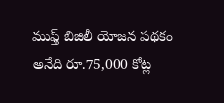ముఫ్త్ బిజిలీ యోజన పథకం అనేది రూ.75,000 కోట్ల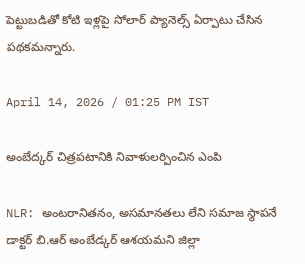పెట్టుబడితో కోటి ఇళ్లపై సోలార్ ప్యానెల్స్ ఏర్పాటు చేసిన పథకమన్నారు.

April 14, 2026 / 01:25 PM IST

అంబేద్కర్ చిత్రపటానికి నివాళులర్పించిన ఎంపి

NLR: అంటరానితనం, అసమానతలు లేని సమాజ స్థాపనే డాక్టర్‌ బి.ఆర్‌ అంబేడ్కర్‌ ఆశయమని జిల్లా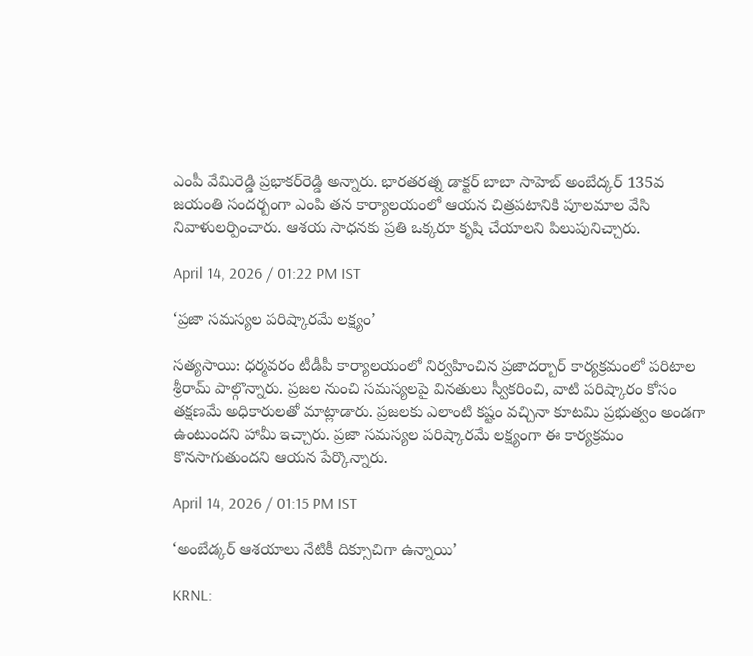ఎంపీ వేమిరెడ్డి ప్రభాకర్‌రెడ్డి అన్నారు. భారతరత్న డాక్టర్ బాబా సాహెబ్ అంబేద్కర్ 135వ జయంతి సందర్బంగా ఎంపి తన కార్యాలయంలో ఆయన చిత్రపటానికి పూలమాల వేసి నివాళులర్పించారు. ఆశయ సాధనకు ప్రతి ఒక్కరూ కృషి చేయాలని పిలుపునిచ్చారు.

April 14, 2026 / 01:22 PM IST

‘ప్రజా సమస్యల పరిష్కారమే లక్ష్యం’

సత్యసాయి: ధర్మవరం టీడీపీ కార్యాలయంలో నిర్వహించిన ప్రజాదర్బార్ కార్యక్రమంలో పరిటాల శ్రీరామ్ పాల్గొన్నారు. ప్రజల నుంచి సమస్యలపై వినతులు స్వీకరించి, వాటి పరిష్కారం కోసం తక్షణమే అధికారులతో మాట్లాడారు. ప్రజలకు ఎలాంటి కష్టం వచ్చినా కూటమి ప్రభుత్వం అండగా ఉంటుందని హామీ ఇచ్చారు. ప్రజా సమస్యల పరిష్కారమే లక్ష్యంగా ఈ కార్యక్రమం కొనసాగుతుందని ఆయన పేర్కొన్నారు.

April 14, 2026 / 01:15 PM IST

‘అంబేడ్కర్ ఆశయాలు నేటికీ దిక్సూచిగా ఉన్నాయి’

KRNL: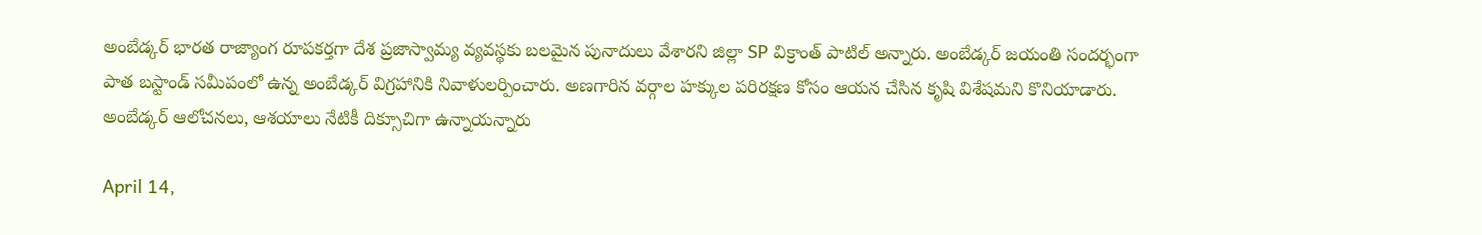అంబేడ్కర్ భారత రాజ్యాంగ రూపకర్తగా దేశ ప్రజాస్వామ్య వ్యవస్థకు బలమైన పునాదులు వేశారని జిల్లా SP విక్రాంత్ పాటిల్ అన్నారు. అంబేడ్కర్ జయంతి సందర్భంగా పాత బస్టాండ్ సమీపంలో ఉన్న అంబేడ్కర్ విగ్రహానికి నివాళులర్పించారు. అణగారిన వర్గాల హక్కుల పరిరక్షణ కోసం ఆయన చేసిన కృషి విశేషమని కొనియాడారు. అంబేడ్కర్ ఆలోచనలు, ఆశయాలు నేటికీ దిక్సూచిగా ఉన్నాయన్నారు

April 14,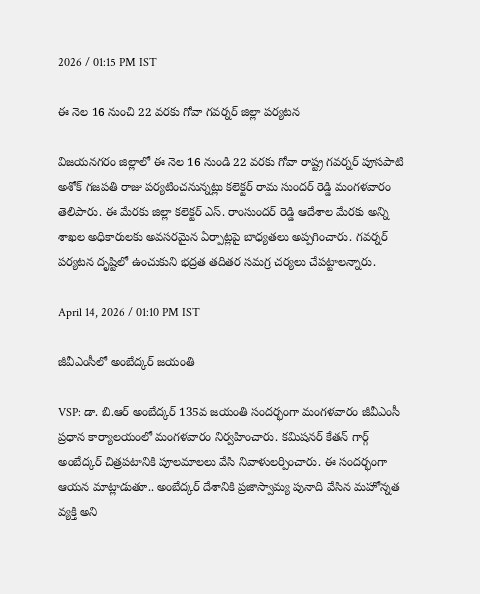2026 / 01:15 PM IST

ఈ నెల 16 నుంచి 22 వరకు గోవా గవర్నర్ జిల్లా పర్యటన

విజయనగరం జిల్లాలో ఈ నెల 16 నుండి 22 వరకు గోవా రాష్ట్ర గవర్నర్ పూసపాటి అశోక్ గజపతి రాజు పర్యటించనున్నట్లు కలెక్టర్ రామ సుందర్ రెడ్డి మంగళవారం తెలిపారు. ఈ మేరకు జిల్లా కలెక్టర్ ఎస్. రాంసుందర్ రెడ్డి ఆదేశాల మేరకు అన్ని శాఖల అధికారులకు అవసరమైన ఏర్పాట్లపై బాధ్యతలు అప్పగించారు. గవర్నర్ పర్యటన దృష్టిలో ఉంచుకుని భద్రత తదితర సమగ్ర చర్యలు చేపట్టాలన్నారు.

April 14, 2026 / 01:10 PM IST

జీవీఎంసీలో అంబేద్కర్ జయంతి

VSP: డా. బి.ఆర్ అంబేద్కర్ 135వ జయంతి సందర్భంగా మంగళవారం జీవీఎంసీ ప్రధాన కార్యాలయంలో మంగళవారం నిర్వహించారు. కమిషనర్ కేతన్ గార్గ్ అంబేద్కర్ చిత్రపటానికి పూలమాలలు వేసి నివాళులర్పించారు. ఈ సందర్భంగా ఆయన మాట్లాడుతూ.. అంబేద్కర్ దేశానికి ప్రజాస్వామ్య పునాది వేసిన మహోన్నత వ్యక్తి అని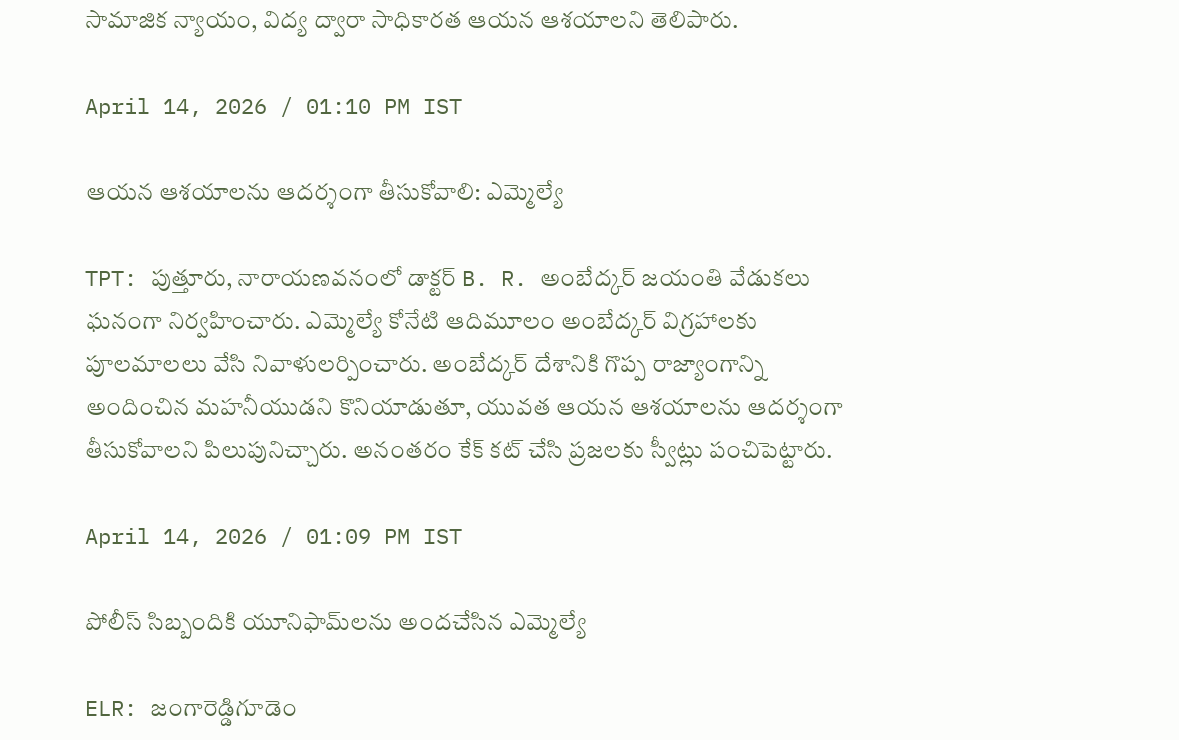సామాజిక న్యాయం, విద్య ద్వారా సాధికారత ఆయన ఆశయాలని తెలిపారు.

April 14, 2026 / 01:10 PM IST

ఆయన ఆశయాలను ఆదర్శంగా తీసుకోవాలి: ఎమ్మెల్యే

TPT: పుత్తూరు, నారాయణవనంలో డాక్టర్ B. R. అంబేద్కర్ జయంతి వేడుకలు ఘనంగా నిర్వహించారు. ఎమ్మెల్యే కోనేటి ఆదిమూలం అంబేద్కర్ విగ్రహాలకు పూలమాలలు వేసి నివాళులర్పించారు. అంబేద్కర్ దేశానికి గొప్ప రాజ్యాంగాన్ని అందించిన మహనీయుడని కొనియాడుతూ, యువత ఆయన ఆశయాలను ఆదర్శంగా తీసుకోవాలని పిలుపునిచ్చారు. అనంతరం కేక్ కట్ చేసి ప్రజలకు స్వీట్లు పంచిపెట్టారు.

April 14, 2026 / 01:09 PM IST

పోలీస్ సిబ్బందికి యూనిఫామ్‌లను అందచేసిన ఎమ్మెల్యే

ELR: జంగారెడ్డిగూడెం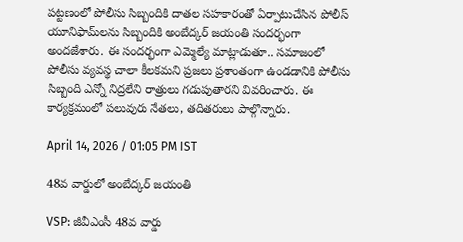పట్టణంలో పోలీసు సిబ్బందికి దాతల సహకారంతో ఏర్పాటుచేసిన పోలీస్ యూనిఫామ్‌లను సిబ్బందికి అంబేద్కర్ జయంతి సందర్భంగా అందజేశారు. ఈ సందర్భంగా ఎమ్మెల్యే మాట్లాడుతూ.. సమాజంలో పోలీసు వ్యవస్థ చాలా కీలకమని ప్రజలు ప్రశాంతంగా ఉండడానికి పోలీసు సిబ్బంది ఎన్నో నిద్రలేని రాత్రులు గడుపుతారని వివరించారు. ఈ కార్యక్రమంలో పలువురు నేతలు, తదితరులు పాల్గొన్నారు.

April 14, 2026 / 01:05 PM IST

48వ వార్డులో అంబేద్క‌ర్ జ‌యంతి

VSP: జీవీఎంసీ 48వ వార్డు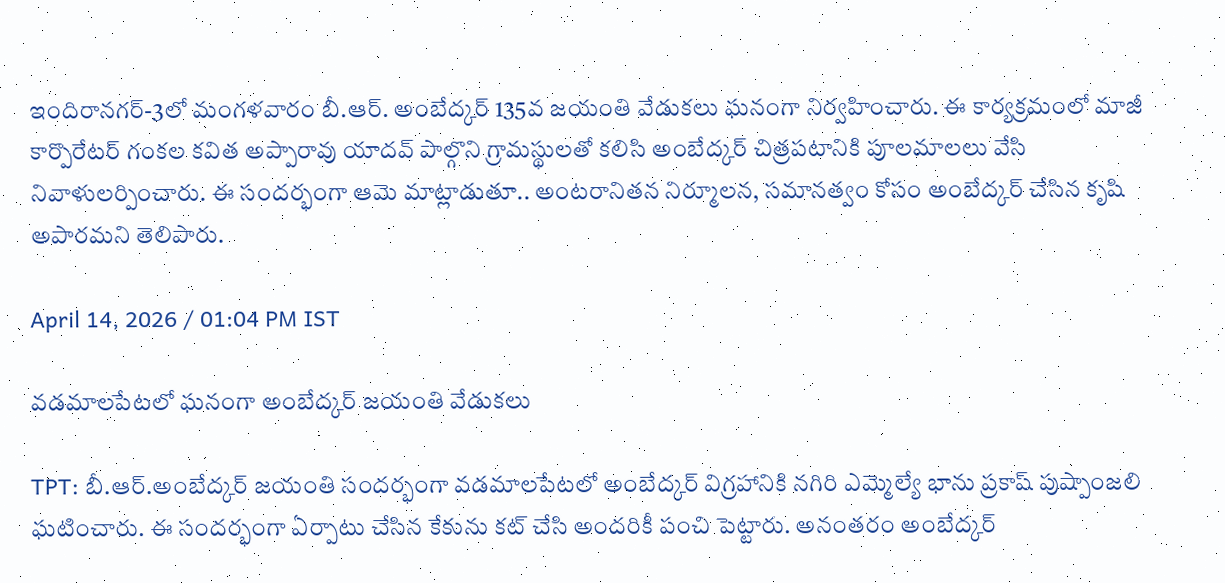ఇందిరానగర్-3లో మంగళవారం బీ.ఆర్. అంబేద్కర్ 135వ జయంతి వేడుకలు ఘనంగా నిర్వహించారు. ఈ కార్యక్రమంలో మాజీ కార్పొరేటర్ గంకల కవిత అప్పారావు యాదవ్ పాల్గొని గ్రామస్థులతో కలిసి అంబేద్కర్ చిత్రపటానికి పూలమాలలు వేసి నివాళులర్పించారు. ఈ సందర్భంగా ఆమె మాట్లాడుతూ.. అంటరానితన నిర్మూలన, సమానత్వం కోసం అంబేద్కర్ చేసిన కృషి అపారమని తెలిపారు.

April 14, 2026 / 01:04 PM IST

వడమాలపేటలో ఘనంగా అంబేద్కర్ జయంతి వేడుకలు

TPT: బీ.ఆర్.అంబేద్కర్ జయంతి సందర్భంగా వడమాలపేటలో అంబేద్కర్ విగ్రహానికి నగిరి ఎమ్మెల్యే భాను ప్రకాష్ పుష్పాంజలి ఘటించారు. ఈ సందర్భంగా ఏర్పాటు చేసిన కేకును కట్ చేసి అందరికీ పంచి పెట్టారు. అనంతరం అంబేద్కర్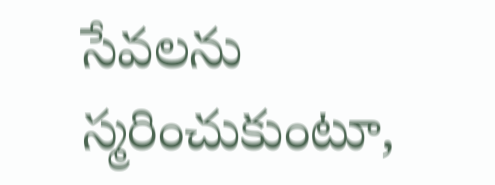సేవలను స్మరించుకుంటూ,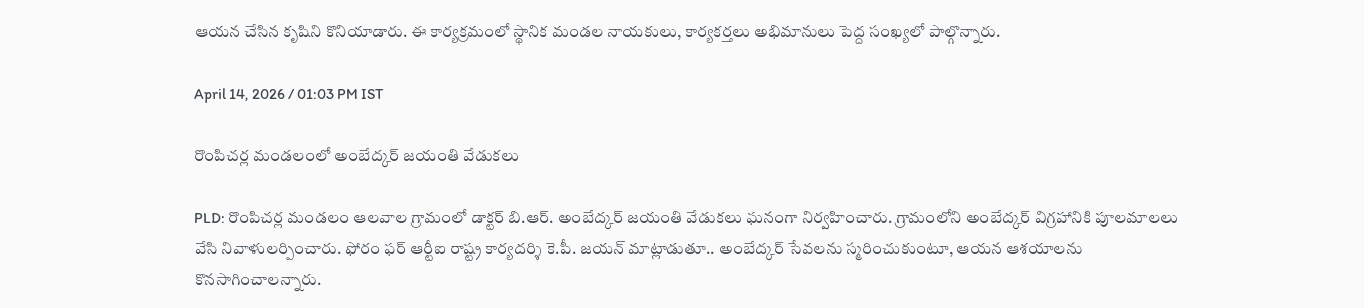ఆయన చేసిన కృషిని కొనియాడారు. ఈ కార్యక్రమంలో స్థానిక మండల నాయకులు, కార్యకర్తలు అభిమానులు పెద్ద సంఖ్యలో పాల్గొన్నారు.

April 14, 2026 / 01:03 PM IST

రొంపిచర్ల మండలంలో అంబేద్కర్ జయంతి వేడుకలు

PLD: రొంపిచర్ల మండలం ఆలవాల గ్రామంలో డాక్టర్ బి.ఆర్. అంబేద్కర్ జయంతి వేడుకలు ఘనంగా నిర్వహించారు. గ్రామంలోని అంబేద్కర్ విగ్రహానికి పూలమాలలు వేసి నివాళులర్పించారు. ఫోరం ఫర్ ఆర్టీఐ రాష్ట్ర కార్యదర్శి కె.పీ. జయన్ మాట్లాడుతూ.. అంబేద్కర్ సేవలను స్మరించుకుంటూ, ఆయన ఆశయాలను కొనసాగించాలన్నారు.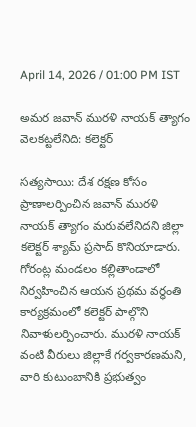April 14, 2026 / 01:00 PM IST

అమర జవాన్ మురళి నాయక్ త్యాగం వెలకట్టలేనిది: కలెక్టర్

సత్యసాయి: దేశ రక్షణ కోసం ప్రాణాలర్పించిన జవాన్ మురళి నాయక్ త్యాగం మరువలేనిదని జిల్లా కలెక్టర్ శ్యామ్ ప్రసాద్ కొనియాడారు. గోరంట్ల మండలం కల్లితాండాలో నిర్వహించిన ఆయన ప్రథమ వర్ధంతి కార్యక్రమంలో కలెక్టర్ పాల్గొని నివాళులర్పించారు. మురళి నాయక్ వంటి వీరులు జిల్లాకే గర్వకారణమని, వారి కుటుంబానికి ప్రభుత్వం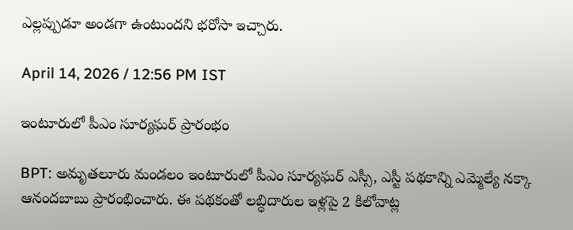ఎల్లప్పుడూ అండగా ఉంటుందని భరోసా ఇచ్చారు.

April 14, 2026 / 12:56 PM IST

ఇంటూరులో పీఎం సూర్యఘర్ ప్రారంభం

BPT: అమృతలూరు మండలం ఇంటూరులో పీఎం సూర్యఘర్ ఎస్సీ, ఎస్టీ పథకాన్ని ఎమ్మెల్యే నక్కా ఆనందబాబు ప్రారంభించారు. ఈ పథకంతో లబ్ధిదారుల ఇళ్లపై 2 కిలోవాట్ల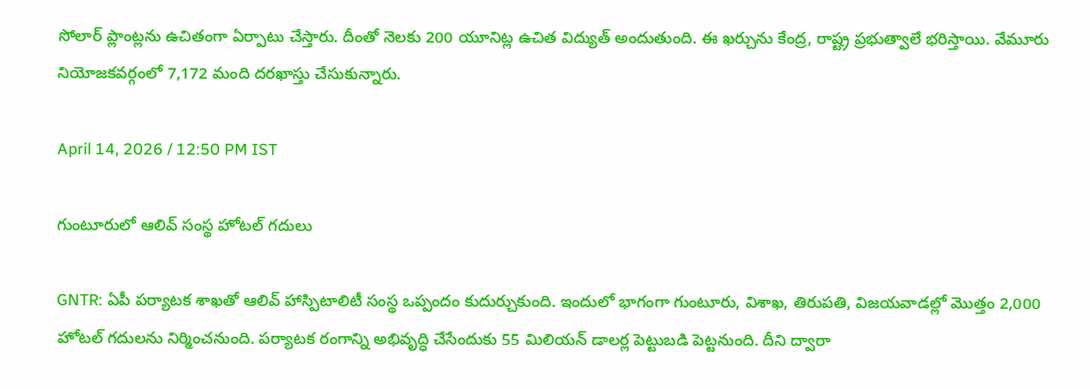సోలార్ ప్లాంట్లను ఉచితంగా ఏర్పాటు చేస్తారు. దీంతో నెలకు 200 యూనిట్ల ఉచిత విద్యుత్ అందుతుంది. ఈ ఖర్చును కేంద్ర, రాష్ట్ర ప్రభుత్వాలే భరిస్తాయి. వేమూరు నియోజకవర్గంలో 7,172 మంది దరఖాస్తు చేసుకున్నారు.

April 14, 2026 / 12:50 PM IST

గుంటూరులో ఆలివ్ సంస్థ హోటల్ గదులు

GNTR: ఏపీ పర్యాటక శాఖతో ఆలివ్ హాస్పిటాలిటీ సంస్థ ఒప్పందం కుదుర్చుకుంది. ఇందులో భాగంగా గుంటూరు, విశాఖ, తిరుపతి, విజయవాడల్లో మొత్తం 2,000 హోటల్ గదులను నిర్మించనుంది. పర్యాటక రంగాన్ని అభివృద్ధి చేసేందుకు 55 మిలియన్ డాలర్ల పెట్టుబడి పెట్టనుంది. దీని ద్వారా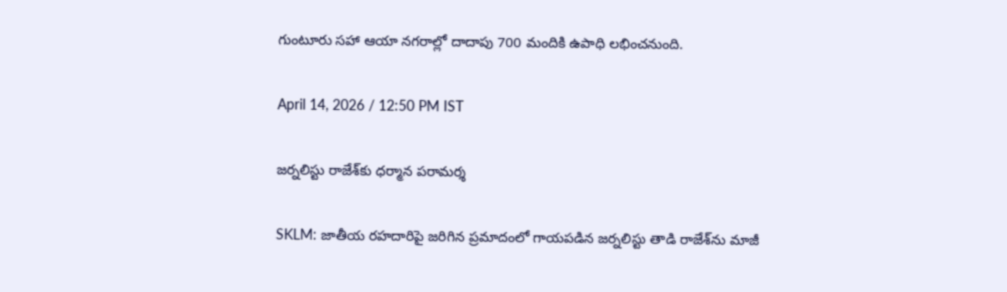గుంటూరు సహా ఆయా నగరాల్లో దాదాపు 700 మందికి ఉపాధి లభించనుంది.

April 14, 2026 / 12:50 PM IST

జర్నలిస్టు రాజేశ్‌కు ధర్మాన పరామర్శ

SKLM: జాతీయ రహదారిపై జరిగిన ప్రమాదంలో గాయపడిన జర్నలిస్టు తాడి రాజేశ్‌ను మాజీ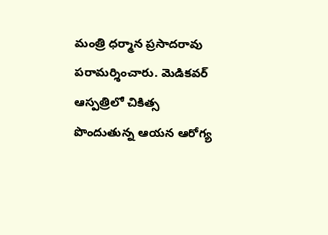మంత్రి ధర్మాన ప్రసాదరావు పరామర్శించారు. మెడికవర్ ఆస్పత్రిలో చికిత్స పొందుతున్న ఆయన ఆరోగ్య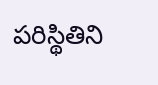పరిస్థితిని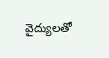వైద్యులతో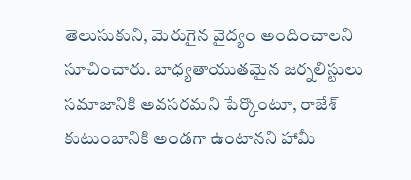తెలుసుకుని, మెరుగైన వైద్యం అందించాలని సూచించారు. బాధ్యతాయుతమైన జర్నలిస్టులు సమాజానికి అవసరమని పేర్కొంటూ, రాజేశ్ కుటుంబానికి అండగా ఉంటానని హామీ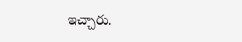ఇచ్చారు.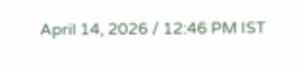April 14, 2026 / 12:46 PM IST